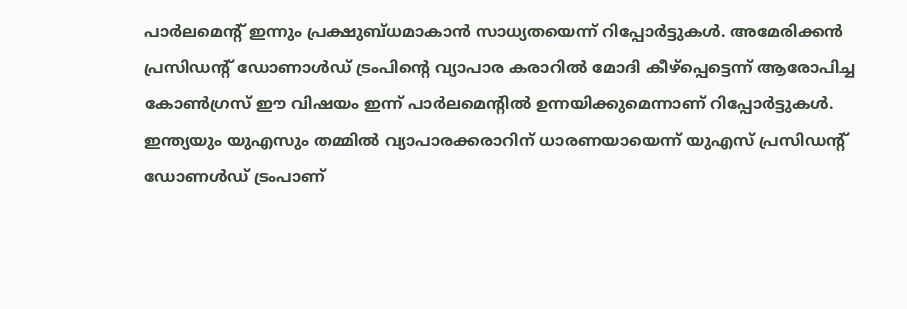പാർലമെൻ്റ് ഇന്നും പ്രക്ഷുബ്ധമാകാൻ സാധ്യതയെന്ന് റിപ്പോർട്ടുകൾ. അമേരിക്കൻ പ്രസിഡൻ്റ് ഡോണാൾഡ് ട്രംപിൻ്റെ വ്യാപാര കരാറിൽ മോദി കീഴ്പ്പെട്ടെന്ന് ആരോപിച്ച കോൺഗ്രസ് ഈ വിഷയം ഇന്ന് പാർലമെൻ്റിൽ ഉന്നയിക്കുമെന്നാണ് റിപ്പോർട്ടുകൾ. ഇന്ത്യയും യുഎസും തമ്മിൽ വ്യാപാരക്കരാറിന് ധാരണയായെന്ന് യുഎസ് പ്രസിഡന്റ് ഡോണൾഡ് ട്രംപാണ്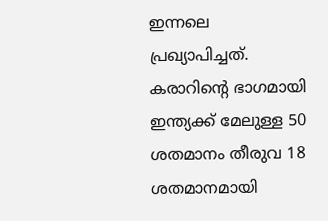ഇന്നലെ പ്രഖ്യാപിച്ചത്. കരാറിന്റെ ഭാഗമായി ഇന്ത്യക്ക് മേലുള്ള 50 ശതമാനം തീരുവ 18 ശതമാനമായി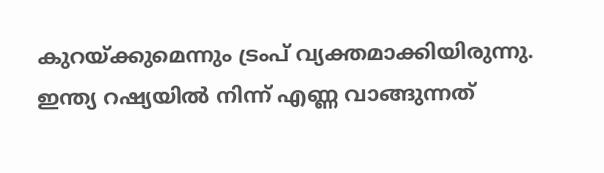കുറയ്ക്കുമെന്നും ട്രംപ് വ്യക്തമാക്കിയിരുന്നു.
ഇന്ത്യ റഷ്യയിൽ നിന്ന് എണ്ണ വാങ്ങുന്നത്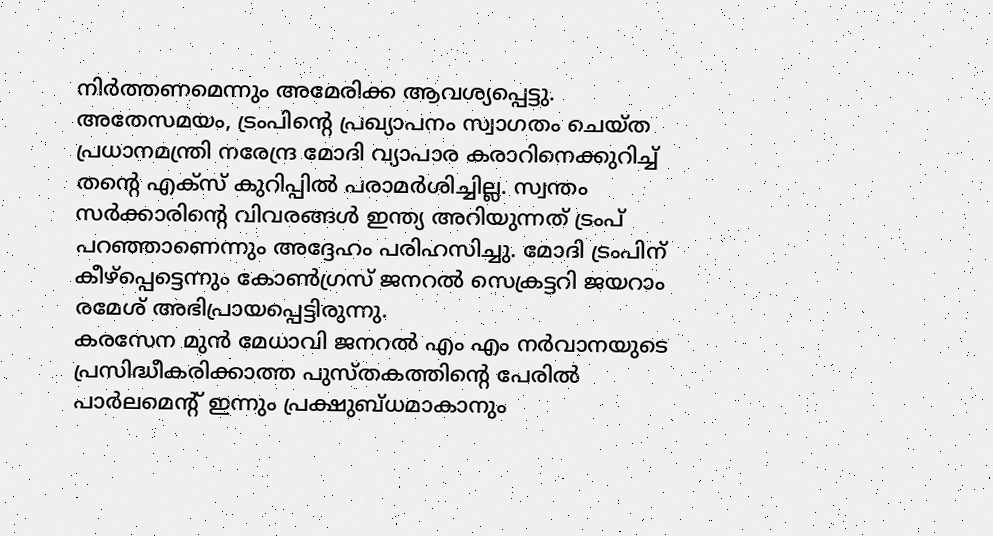നിർത്തണമെന്നും അമേരിക്ക ആവശ്യപ്പെട്ടു. അതേസമയം, ട്രംപിന്റെ പ്രഖ്യാപനം സ്വാഗതം ചെയ്ത പ്രധാനമന്ത്രി നരേന്ദ്ര മോദി വ്യാപാര കരാറിനെക്കുറിച്ച് തന്റെ എക്സ് കുറിപ്പിൽ പരാമർശിച്ചില്ല. സ്വന്തം സർക്കാരിന്റെ വിവരങ്ങൾ ഇന്ത്യ അറിയുന്നത് ട്രംപ് പറഞ്ഞാണെന്നും അദ്ദേഹം പരിഹസിച്ചു. മോദി ട്രംപിന് കീഴ്പ്പെട്ടെന്നും കോൺഗ്രസ് ജനറൽ സെക്രട്ടറി ജയറാം രമേശ് അഭിപ്രായപ്പെട്ടിരുന്നു.
കരസേന മുൻ മേധാവി ജനറൽ എം എം നർവാനയുടെ പ്രസിദ്ധീകരിക്കാത്ത പുസ്തകത്തിന്റെ പേരിൽ പാർലമെന്റ് ഇന്നും പ്രക്ഷുബ്ധമാകാനും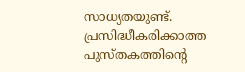സാധ്യതയുണ്ട്. പ്രസിദ്ധീകരിക്കാത്ത പുസ്തകത്തിന്റെ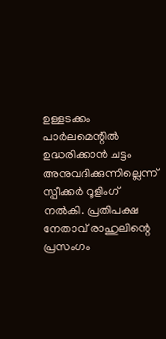ഉള്ളടക്കം പാർലമെന്റിൽ ഉദ്ധരിക്കാൻ ചട്ടം അനുവദിക്കുന്നില്ലെന്ന് സ്പീക്കർ റൂളിംഗ് നൽകി. പ്രതിപക്ഷ നേതാവ് രാഹുലിന്റെ പ്രസംഗം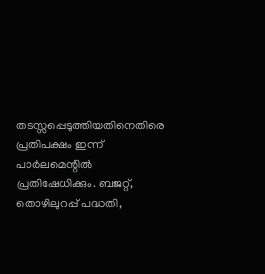തടസ്സപ്പെടുത്തിയതിനെതിരെ പ്രതിപക്ഷം ഇന്ന് പാർലമെന്റിൽ പ്രതിഷേധിക്കും. ബജറ്റ്, തൊഴിലുറപ്പ് പദ്ധതി,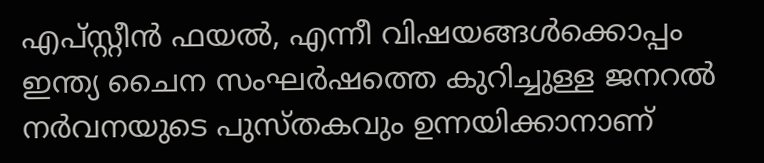എപ്സ്റ്റീൻ ഫയൽ, എന്നീ വിഷയങ്ങൾക്കൊപ്പം ഇന്ത്യ ചൈന സംഘർഷത്തെ കുറിച്ചുള്ള ജനറൽ നർവനയുടെ പുസ്തകവും ഉന്നയിക്കാനാണ്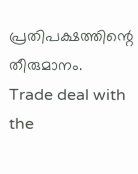പ്രതിപക്ഷത്തിന്റെ തീരുമാനം.
Trade deal with the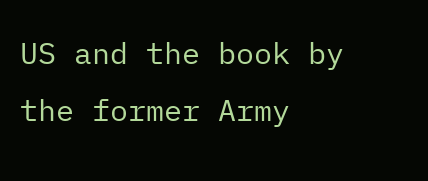US and the book by the former Army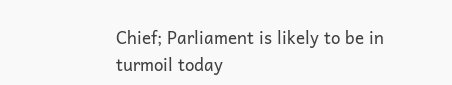Chief; Parliament is likely to be in turmoil today